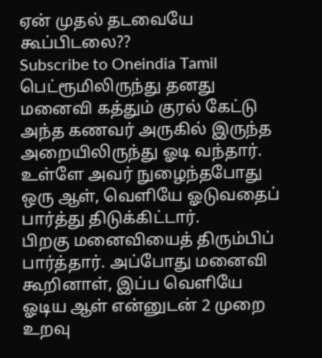ஏன் முதல் தடவையே கூப்பிடலை??
Subscribe to Oneindia Tamil
பெட்ரூமிலிருந்து தனது மனைவி கத்தும் குரல் கேட்டு அந்த கணவர் அருகில் இருந்த அறையிலிருந்து ஓடி வந்தார்.
உள்ளே அவர் நுழைந்தபோது ஒரு ஆள், வெளியே ஓடுவதைப் பார்த்து திடுக்கிட்டார்.
பிறகு மனைவியைத் திரும்பிப் பார்த்தார். அப்போது மனைவி கூறினாள், இப்ப வெளியே ஓடிய ஆள் என்னுடன் 2 முறை உறவு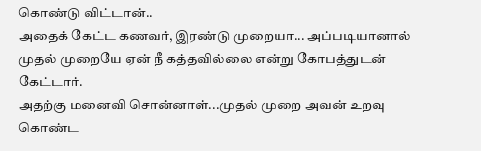கொண்டு விட்டான்..
அதைக் கேட்ட கணவர், இரண்டு முறையா... அப்படியானால் முதல் முறையே ஏன் நீ கத்தவில்லை என்று கோபத்துடன் கேட்டார்.
அதற்கு மனைவி சொன்னாள்...முதல் முறை அவன் உறவு கொண்ட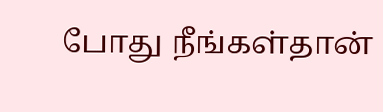போது நீங்கள்தான்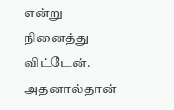என்று நினைத்து விட்டேன். அதனால்தான்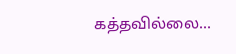கத்தவில்லை...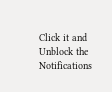Click it and Unblock the Notifications